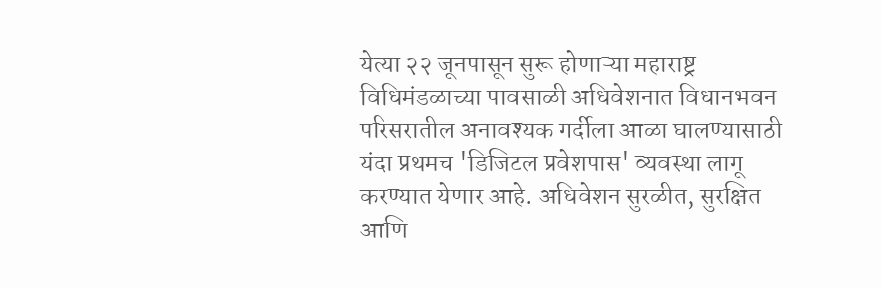येत्या २२ जूनपासून सुरू होणाऱ्या महाराष्ट्र विधिमंडळाच्या पावसाळी अधिवेशनात विधानभवन परिसरातील अनावश्यक गर्दीला आळा घालण्यासाठी यंदा प्रथमच 'डिजिटल प्रवेशपास' व्यवस्था लागू करण्यात येणार आहे. अधिवेशन सुरळीत, सुरक्षित आणि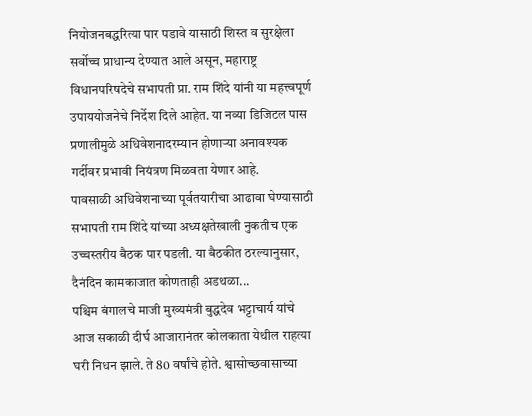नियोजनबद्धरित्या पार पडावे यासाठी शिस्त व सुरक्षेला सर्वोच्च प्राधान्य देण्यात आले असून, महाराष्ट्र विधानपरिषदेचे सभापती प्रा. राम शिंदे यांनी या महत्त्वपूर्ण उपाययोजनेचे निर्देश दिले आहेत. या नव्या डिजिटल पास प्रणालीमुळे अधिवेशनादरम्यान होणाऱ्या अनावश्यक गर्दीवर प्रभावी नियंत्रण मिळवता येणार आहे.
पावसाळी अधिवेशनाच्या पूर्वतयारीचा आढावा घेण्यासाठी सभापती राम शिंदे यांच्या अध्यक्षतेखाली नुकतीच एक उच्चस्तरीय बैठक पार पडली. या बैठकीत ठरल्यानुसार, दैनंदिन कामकाजात कोणताही अडथळा...
पश्चिम बंगालचे माजी मुख्यमंत्री बुद्धदेव भट्टाचार्य यांचे आज सकाळी दीर्घ आजारानंतर कोलकाता येथील राहत्या घरी निधन झाले. ते 80 वर्षांचे होते. श्वासोच्छवासाच्या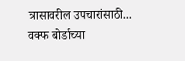त्रासावरील उपचारांसाठी...
वक्फ बोर्डाच्या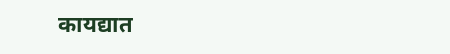कायद्यात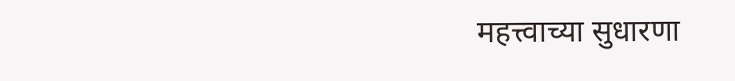महत्त्वाच्या सुधारणा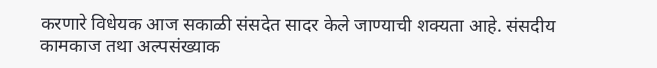करणारे विधेयक आज सकाळी संसदेत सादर केले जाण्याची शक्यता आहे. संसदीय कामकाज तथा अल्पसंख्याक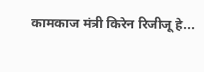कामकाज मंत्री किरेन रिजीजू हे...